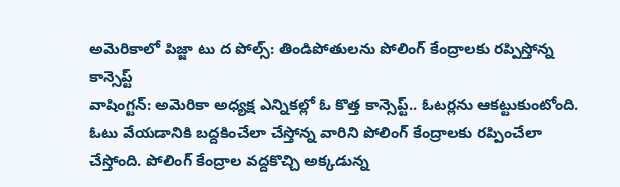అమెరికాలో పిజ్జా టు ద పోల్స్: తిండిపోతులను పోలింగ్ కేంద్రాలకు రప్పిస్తోన్న కాన్సెప్ట్
వాషింగ్టన్: అమెరికా అధ్యక్ష ఎన్నికల్లో ఓ కొత్త కాన్సెప్ట్.. ఓటర్లను ఆకట్టుకుంటోంది. ఓటు వేయడానికి బద్దకించేలా చేస్తోన్న వారిని పోలింగ్ కేంద్రాలకు రప్పించేలా చేస్తోంది. పోలింగ్ కేంద్రాల వద్దకొచ్చి అక్కడున్న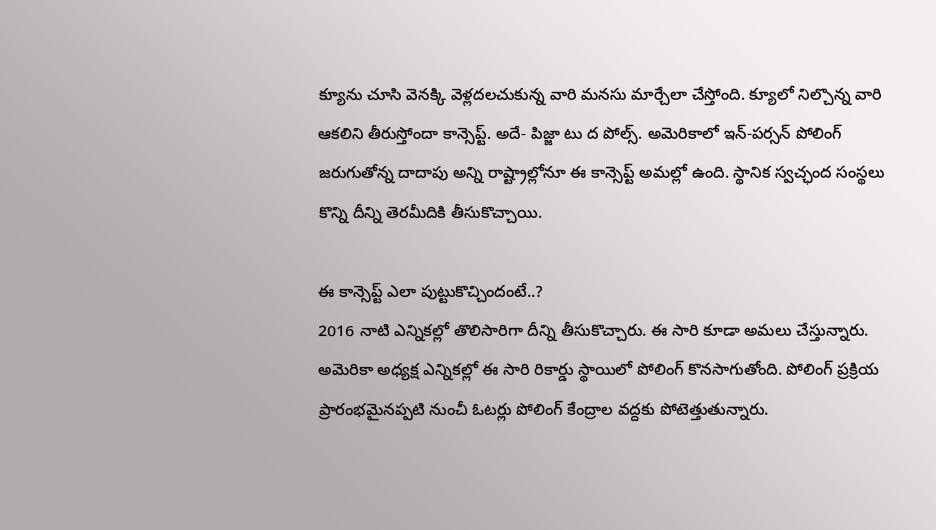క్యూను చూసి వెనక్కి వెళ్లదలచుకున్న వారి మనసు మార్చేలా చేస్తోంది. క్యూలో నిల్చొన్న వారి ఆకలిని తీరుస్తోందా కాన్సెప్ట్. అదే- పిజ్జా టు ద పోల్స్. అమెరికాలో ఇన్-పర్సన్ పోలింగ్ జరుగుతోన్న దాదాపు అన్ని రాష్ట్రాల్లోనూ ఈ కాన్సెప్ట్ అమల్లో ఉంది. స్థానిక స్వచ్ఛంద సంస్థలు కొన్ని దీన్ని తెరమీదికి తీసుకొచ్చాయి.

ఈ కాన్సెప్ట్ ఎలా పుట్టుకొచ్చిందంటే..?
2016 నాటి ఎన్నికల్లో తొలిసారిగా దీన్ని తీసుకొచ్చారు. ఈ సారి కూడా అమలు చేస్తున్నారు. అమెరికా అధ్యక్ష ఎన్నికల్లో ఈ సారి రికార్డు స్థాయిలో పోలింగ్ కొనసాగుతోంది. పోలింగ్ ప్రక్రియ ప్రారంభమైనప్పటి నుంచీ ఓటర్లు పోలింగ్ కేంద్రాల వద్దకు పోటెత్తుతున్నారు.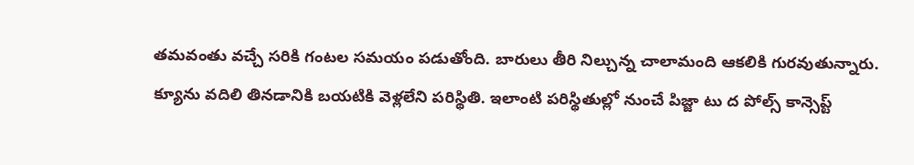తమవంతు వచ్చే సరికి గంటల సమయం పడుతోంది. బారులు తీరి నిల్చున్న చాలామంది ఆకలికి గురవుతున్నారు. క్యూను వదిలి తినడానికి బయటికి వెళ్లలేని పరిస్థితి. ఇలాంటి పరిస్థితుల్లో నుంచే పిజ్జా టు ద పోల్స్ కాన్సెప్ట్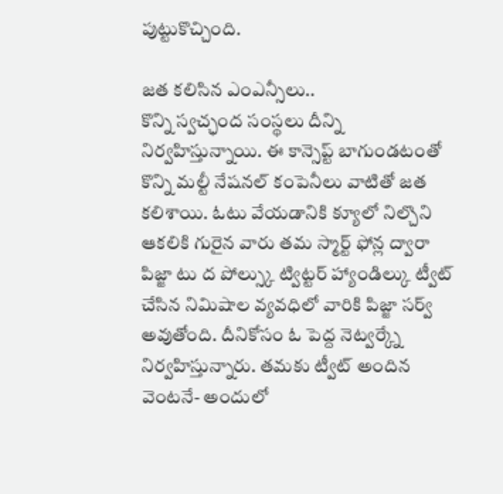పుట్టుకొచ్చింది.

జత కలిసిన ఎంఎన్సీలు..
కొన్ని స్వచ్ఛంద సంస్థలు దీన్ని నిర్వహిస్తున్నాయి. ఈ కాన్సెప్ట్ బాగుండటంతో కొన్ని మల్టీ నేషనల్ కంపెనీలు వాటితో జత కలిశాయి. ఓటు వేయడానికి క్యూలో నిల్చొని ఆకలికి గురైన వారు తమ స్మార్ట్ ఫోన్ల ద్వారా పిజ్జా టు ద పోల్స్కు ట్విట్టర్ హ్యాండిల్కు ట్వీట్ చేసిన నిమిషాల వ్యవధిలో వారికి పిజ్జా సర్వ్ అవుతోంది. దీనికోసం ఓ పెద్ద నెట్వర్క్నే నిర్వహిస్తున్నారు. తమకు ట్వీట్ అందిన వెంటనే- అందులో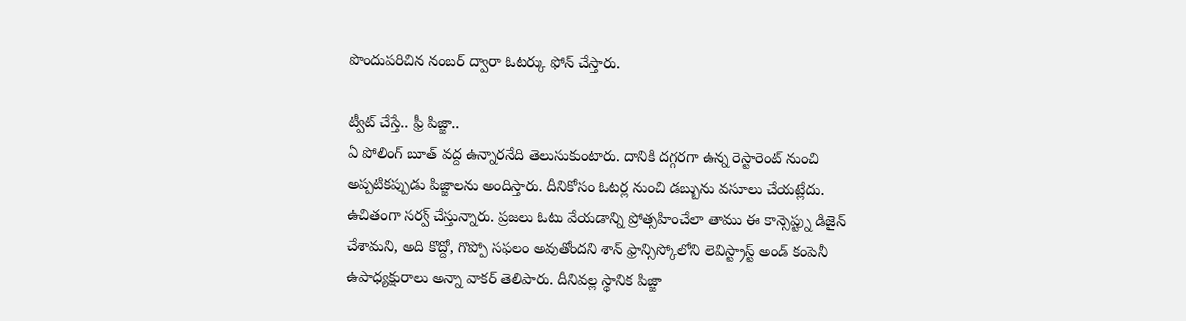పొందుపరిచిన నంబర్ ద్వారా ఓటర్కు ఫోన్ చేస్తారు.

ట్వీట్ చేస్తే.. ఫ్రీ పిజ్జా..
ఏ పోలింగ్ బూత్ వద్ద ఉన్నారనేది తెలుసుకుంటారు. దానికి దగ్గరగా ఉన్న రెస్టారెంట్ నుంచి అప్పటికప్పుడు పిజ్జాలను అందిస్తారు. దీనికోసం ఓటర్ల నుంచి డబ్బును వసూలు చేయట్లేదు. ఉచితంగా సర్వ్ చేస్తున్నారు. ప్రజలు ఓటు వేయడాన్ని ప్రోత్సహించేలా తాము ఈ కాన్సెప్ట్ను డిజైన్ చేశామని, అది కొద్దో, గొప్పో సఫలం అవుతోందని శాన్ ఫ్రాన్సిస్కోలోని లెవిస్ట్రాస్ట్ అండ్ కంపెనీ ఉపాధ్యక్షురాలు అన్నా వాకర్ తెలిపారు. దీనివల్ల స్థానిక పిజ్జా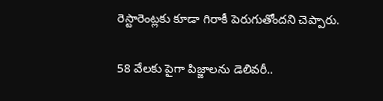రెస్టారెంట్లకు కూడా గిరాకీ పెరుగుతోందని చెప్పారు.

58 వేలకు పైగా పిజ్జాలను డెలివరీ..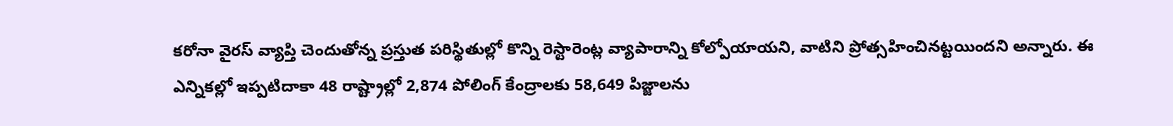కరోనా వైరస్ వ్యాప్తి చెందుతోన్న ప్రస్తుత పరిస్థితుల్లో కొన్ని రెస్టారెంట్ల వ్యాపారాన్ని కోల్పోయాయని, వాటిని ప్రోత్సహించినట్టయిందని అన్నారు. ఈ ఎన్నికల్లో ఇప్పటిదాకా 48 రాష్ట్రాల్లో 2,874 పోలింగ్ కేంద్రాలకు 58,649 పిజ్జాలను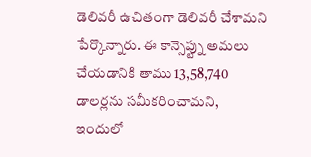డెలివరీ ఉచితంగా డెలివరీ చేశామని పేర్కొన్నారు. ఈ కాన్సెప్ట్ను అమలు చేయడానికి తాము 13,58,740 డాలర్లను సమీకరించామని, ఇందులో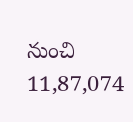నుంచి 11,87,074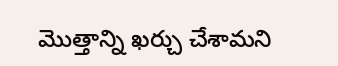మొత్తాన్ని ఖర్చు చేశామని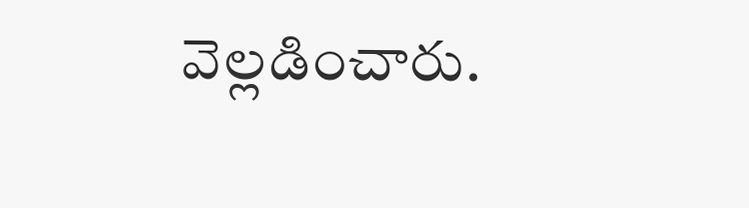వెల్లడించారు.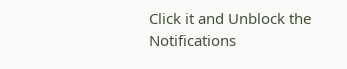Click it and Unblock the Notifications